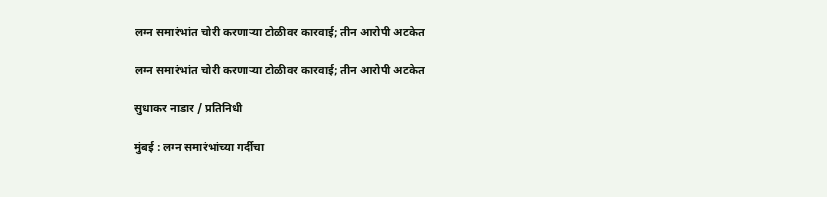लग्न समारंभांत चोरी करणाऱ्या टोळीवर कारवाई; तीन आरोपी अटकेत

लग्न समारंभांत चोरी करणाऱ्या टोळीवर कारवाई; तीन आरोपी अटकेत

सुधाकर नाडार / प्रतिनिधी

मुंबई : लग्न समारंभांच्या गर्दीचा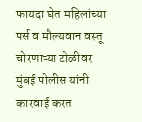फायदा घेत महिलांच्या पर्स व मौल्यवान वस्तू चोरणाऱ्या टोळीवर मुंबई पोलीस यांनी कारवाई करत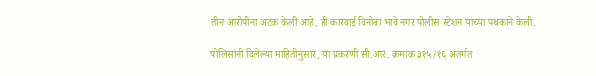तीन आरोपींना अटक केली आहे. ही कारवाई विनोबा भावे नगर पोलीस स्टेशन यांच्या पथकाने केली.

पोलिसांनी दिलेल्या माहितीनुसार, या प्रकरणी सी.आर. क्रमांक ३१५/१६ अंतर्गत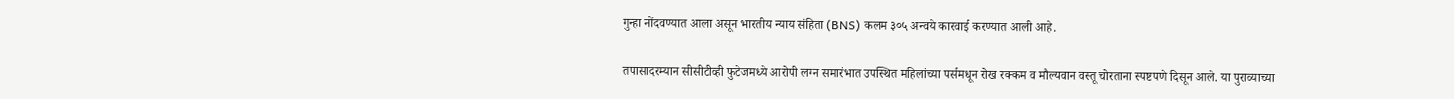गुन्हा नोंदवण्यात आला असून भारतीय न्याय संहिता (BNS) कलम ३०५ अन्वये कारवाई करण्यात आली आहे.

तपासादरम्यान सीसीटीव्ही फुटेजमध्ये आरोपी लग्न समारंभात उपस्थित महिलांच्या पर्समधून रोख रक्कम व मौल्यवान वस्तू चोरताना स्पष्टपणे दिसून आले. या पुराव्याच्या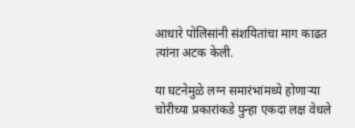आधारे पोलिसांनी संशयितांचा माग काढत त्यांना अटक केली.

या घटनेमुळे लग्न समारंभांमध्ये होणाऱ्या चोरीच्या प्रकारांकडे पुन्हा एकदा लक्ष वेधले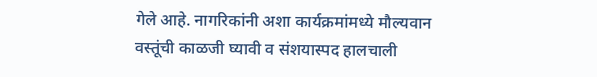गेले आहे. नागरिकांनी अशा कार्यक्रमांमध्ये मौल्यवान वस्तूंची काळजी घ्यावी व संशयास्पद हालचाली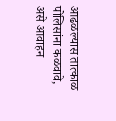आढळल्यास तात्काळ पोलिसांना कळवावे, असे आवाहन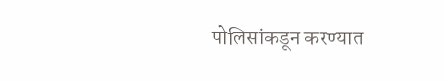पोलिसांकडून करण्यात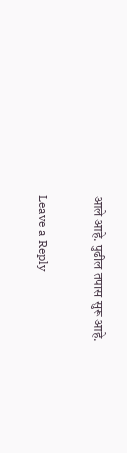आले आहे. पुढील तपास सुरू आहे.

Leave a Reply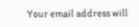Your email address will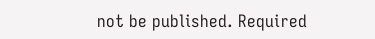not be published. Required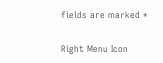fields are marked *

Right Menu Icon